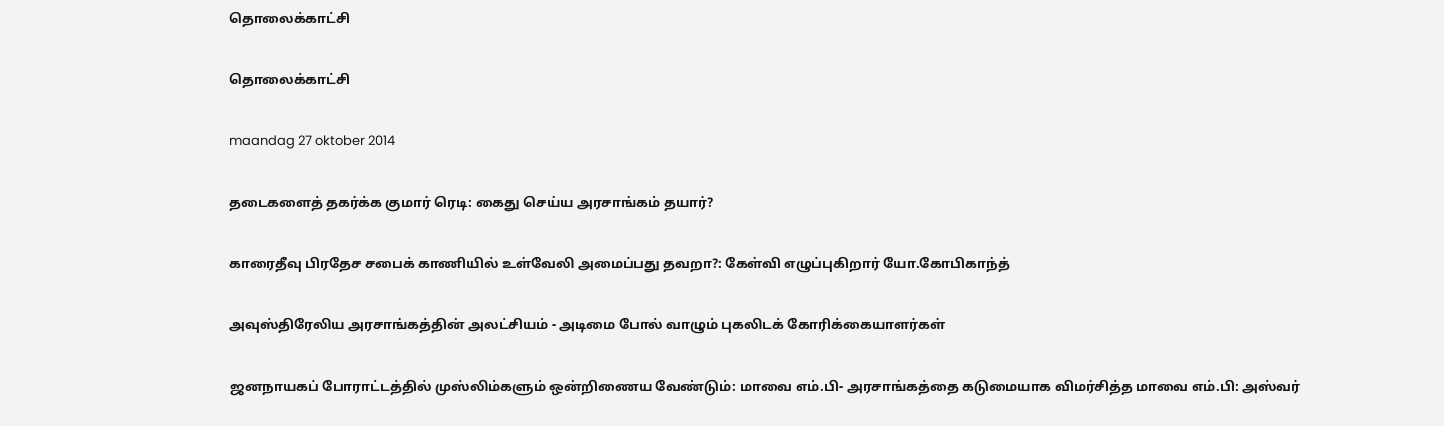தொலைக்காட்சி

தொலைக்காட்சி

maandag 27 oktober 2014

தடைகளைத் தகர்க்க குமார் ரெடி: கைது செய்ய அரசாங்கம் தயார்?

காரைதீவு பிரதேச சபைக் காணியில் உள்வேலி அமைப்பது தவறா?: கேள்வி எழுப்புகிறார் யோ.கோபிகாந்த்

அவுஸ்திரேலிய அரசாங்கத்தின் அலட்சியம் - அடிமை போல் வாழும் புகலிடக் கோரிக்கையாளர்கள்

ஜனநாயகப் போராட்டத்தில் முஸ்லிம்களும் ஒன்றிணைய வேண்டும்: மாவை எம்.பி- அரசாங்கத்தை கடுமையாக விமர்சித்த மாவை எம்.பி: அஸ்வர்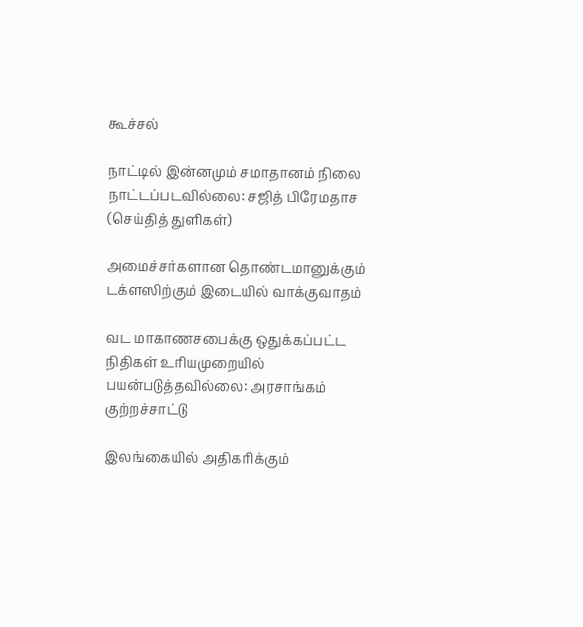கூச்சல்

நாட்டில் இன்னமும் சமாதானம் நிலை நாட்டப்படவில்லை: சஜித் பிரேமதாச (செய்தித் துளிகள்)

அமைச்சர்களான தொண்டமானுக்கும் டக்ளஸிற்கும் இடையில் வாக்குவாதம்

வட மாகாணசபைக்கு ஒதுக்கப்பட்ட நிதிகள் உரியமுறையில் பயன்படுத்தவில்லை: அரசாங்கம் குற்றச்சாட்டு

இலங்கையில் அதிகரிக்கும்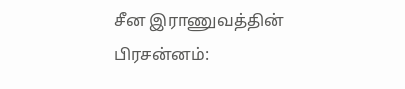சீன இராணுவத்தின் பிரசன்னம்: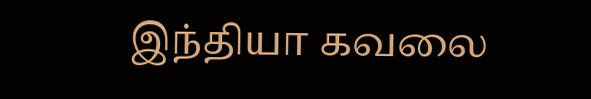இந்தியா கவலை